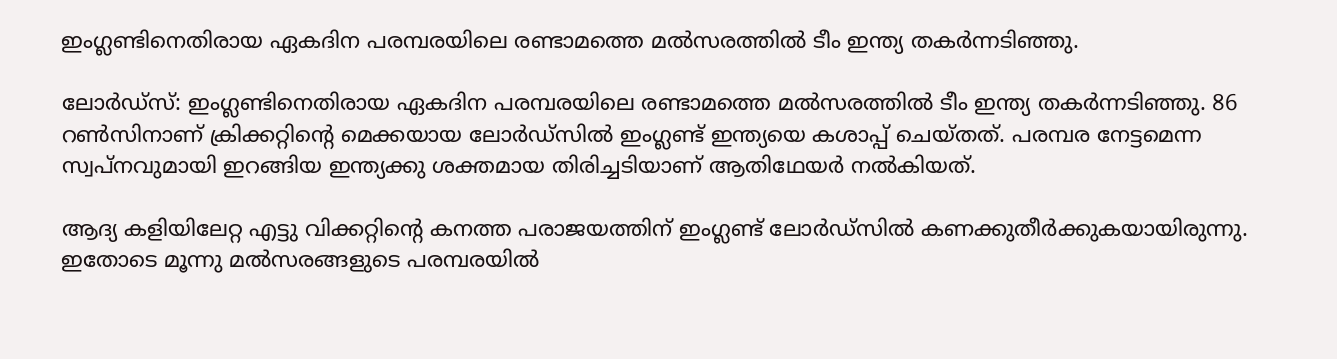ഇംഗ്ലണ്ടിനെതിരായ ഏകദിന പരമ്പരയിലെ രണ്ടാമത്തെ മല്‍സരത്തില്‍ ടീം ഇന്ത്യ തകര്‍ന്നടിഞ്ഞു.

ലോര്‍ഡ്‌സ്: ഇംഗ്ലണ്ടിനെതിരായ ഏകദിന പരമ്പരയിലെ രണ്ടാമത്തെ മല്‍സരത്തില്‍ ടീം ഇന്ത്യ തകര്‍ന്നടിഞ്ഞു. 86 റണ്‍സിനാണ് ക്രിക്കറ്റിന്റെ മെക്കയായ ലോര്‍ഡ്‌സില്‍ ഇംഗ്ലണ്ട് ഇന്ത്യയെ കശാപ്പ് ചെയ്തത്. പരമ്പര നേട്ടമെന്ന സ്വപ്‌നവുമായി ഇറങ്ങിയ ഇന്ത്യക്കു ശക്തമായ തിരിച്ചടിയാണ് ആതിഥേയര്‍ നല്‍കിയത്.

ആദ്യ കളിയിലേറ്റ എട്ടു വിക്കറ്റിന്റെ കനത്ത പരാജയത്തിന് ഇംഗ്ലണ്ട് ലോര്‍ഡ്‌സില്‍ കണക്കുതീര്‍ക്കുകയായിരുന്നു. ഇതോടെ മൂന്നു മല്‍സരങ്ങളുടെ പരമ്പരയില്‍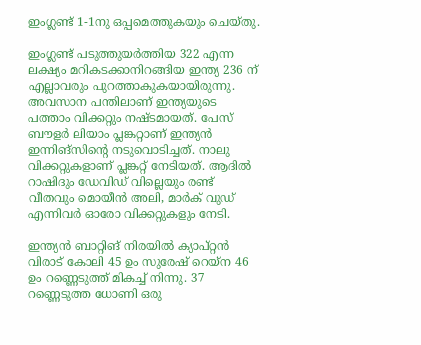ഇംഗ്ലണ്ട് 1-1നു ഒപ്പമെത്തുകയും ചെയ്തു.

ഇംഗ്ലണ്ട് പടുത്തുയര്‍ത്തിയ 322 എന്ന ലക്ഷ്യം മറികടക്കാനിറങ്ങിയ ഇന്ത്യ 236 ന് എല്ലാവരും പുറത്താകുകയായിരുന്നു. അവസാന പന്തിലാണ് ഇന്ത്യയുടെ പത്താം വിക്കറ്റും നഷ്ടമായത്. പേസ് ബൗളര്‍ ലിയാം പ്ലങ്കറ്റാണ് ഇന്ത്യന്‍ ഇന്നിങ്‌സിന്റെ നടുവൊടിച്ചത്. നാലു വിക്കറ്റുകളാണ് പ്ലങ്കറ്റ് നേടിയത്. ആദില്‍ റാഷിദും ഡേവിഡ് വില്ലെയും രണ്ട് വീതവും മൊയീന്‍ അലി, മാര്‍ക് വുഡ് എന്നിവര്‍ ഓരോ വിക്കറ്റുകളും നേടി.

ഇന്ത്യന്‍ ബാറ്റിങ് നിരയില്‍ ക്യാപ്റ്റന്‍ വിരാട് കോലി 45 ഉം സുരേഷ് റെയ്‌ന 46 ഉം റണ്ണെടുത്ത് മികച്ച് നിന്നു. 37 റണ്ണെടുത്ത ധോണി ഒരു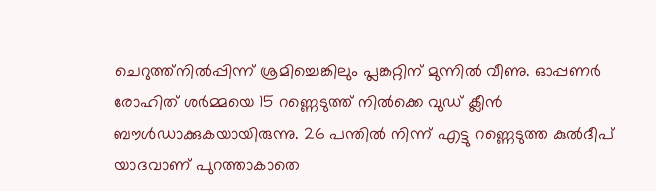ചെറുത്ത്‌നില്‍പ്പിന്ന് ശ്രമിച്ചെങ്കിലും പ്ലങ്കറ്റിന് മുന്നില്‍ വീണു. ഓപ്പണര്‍ രോഹിത് ശര്‍മ്മയെ 15 റണ്ണെടുത്ത് നില്‍ക്കെ വുഡ് ക്ലീന്‍ ബൗള്‍ഡാക്കുകയായിരുന്നു. 26 പന്തില്‍ നിന്ന് എട്ടു റണ്ണെടുത്ത കുല്‍ദീപ് യാദവാണ് പുറത്താകാതെ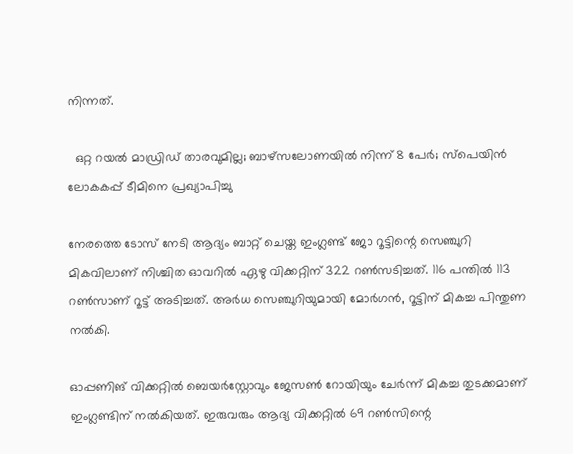നിന്നത്.

  ഒറ്റ റയല്‍ മാഡ്രിഡ് താരവുമില്ല; ബാഴ്‌സലോണയില്‍ നിന്ന് 8 പേര്‍; സ്പെയിൻ ലോകകപ്പ് ടീമിനെ പ്രഖ്യാപിച്ചു

നേരത്തെ ടോസ് നേടി ആദ്യം ബാറ്റ് ചെയ്ത ഇംഗ്ലണ്ട് ജോ റൂട്ടിന്റെ സെഞ്ചുറി മികവിലാണ് നിശ്ചിത ഓവറില്‍ ഏഴു വിക്കറ്റിന് 322 റണ്‍സടിച്ചത്. 116 പന്തില്‍ 113 റണ്‍സാണ് റൂട്ട് അടിച്ചത്. അര്‍ധ സെഞ്ചുറിയുമായി മോര്‍ഗന്‍, റൂട്ടിന് മികച്ച പിന്തുണ നല്‍കി.

ഓപ്പണിങ് വിക്കറ്റില്‍ ബെയര്‍സ്റ്റോവും ജേസണ്‍ റോയിയും ചേര്‍ന്ന് മികച്ച തുടക്കമാണ് ഇംഗ്ലണ്ടിന് നല്‍കിയത്. ഇരുവരും ആദ്യ വിക്കറ്റില്‍ 69 റണ്‍സിന്റെ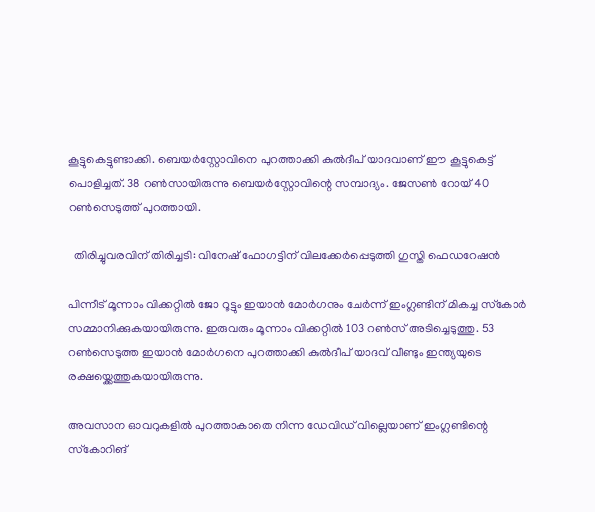കൂട്ടുകെട്ടുണ്ടാക്കി. ബെയര്‍സ്റ്റോവിനെ പുറത്താക്കി കുല്‍ദീപ് യാദവാണ് ഈ കൂട്ടുകെട്ട് പൊളിച്ചത്. 38 റണ്‍സായിരുന്നു ബെയര്‍സ്റ്റോവിന്റെ സമ്പാദ്യം. ജേസണ്‍ റോയ് 40 റണ്‍സെടുത്ത് പുറത്തായി.

  തിരിച്ചുവരവിന് തിരിച്ചടി: വിനേഷ് ഫോഗട്ടിന് വിലക്കേർപ്പെടുത്തി ഗുസ്തി ഫെഡറേഷൻ

പിന്നീട് മൂന്നാം വിക്കറ്റില്‍ ജോ റൂട്ടും ഇയാന്‍ മോര്‍ഗനും ചേര്‍ന്ന് ഇംഗ്ലണ്ടിന് മികച്ച സ്‌കോര്‍ സമ്മാനിക്കുകയായിരുന്നു. ഇരുവരും മൂന്നാം വിക്കറ്റില്‍ 103 റണ്‍സ് അടിച്ചെടുത്തു. 53 റണ്‍സെടുത്ത ഇയാന്‍ മോര്‍ഗനെ പുറത്താക്കി കുല്‍ദീപ് യാദവ് വീണ്ടും ഇന്ത്യയുടെ രക്ഷയ്ക്കെത്തുകയായിരുന്നു.

അവസാന ഓവറുകളില്‍ പുറത്താകാതെ നിന്ന ഡേവിഡ് വില്ലെയാണ് ഇംഗ്ലണ്ടിന്റെ സ്‌കോറിങ്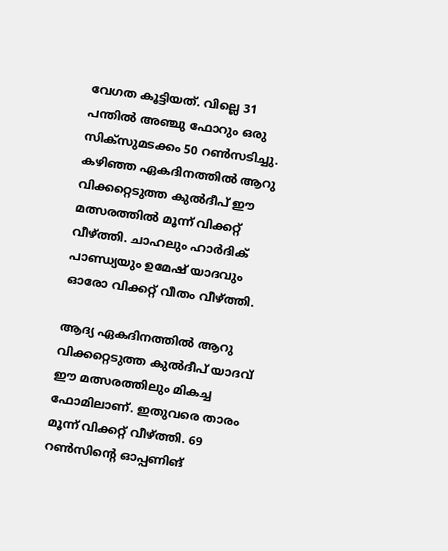വേഗത കൂട്ടിയത്. വില്ലെ 31 പന്തില്‍ അഞ്ചു ഫോറും ഒരു സിക്സുമടക്കം 50 റണ്‍സടിച്ചു. കഴിഞ്ഞ ഏകദിനത്തില്‍ ആറു വിക്കറ്റെടുത്ത കുല്‍ദീപ് ഈ മത്സരത്തില്‍ മൂന്ന് വിക്കറ്റ് വീഴ്ത്തി. ചാഹലും ഹാര്‍ദിക് പാണ്ഡ്യയും ഉമേഷ് യാദവും ഓരോ വിക്കറ്റ് വീതം വീഴ്ത്തി.

ആദ്യ ഏകദിനത്തില്‍ ആറു വിക്കറ്റെടുത്ത കുല്‍ദീപ് യാദവ് ഈ മത്സരത്തിലും മികച്ച ഫോമിലാണ്. ഇതുവരെ താരം മൂന്ന് വിക്കറ്റ് വീഴ്ത്തി. 69 റണ്‍സിന്റെ ഓപ്പണിങ്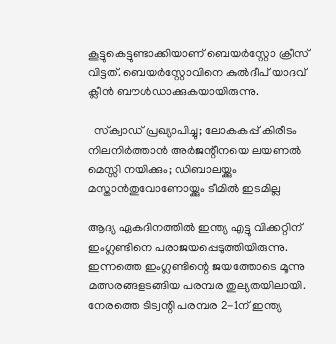കൂട്ടുകെട്ടുണ്ടാക്കിയാണ് ബെയര്‍സ്റ്റോ ക്രീസ് വിട്ടത്. ബെയര്‍സ്റ്റോവിനെ കുല്‍ദീപ് യാദവ് ക്ലീന്‍ ബൗള്‍ഡാക്കുകയായിരുന്നു.

  സ്‌ക്വാഡ് പ്രഖ്യാപിച്ചു; ലോകകപ്പ് കിരീടം നിലനിർത്താൻ അർജന്റീനയെ ലയണൽ മെസ്സി നയിക്കും; ഡിബാലയ്ക്കും മസ്താൻതുവോണോയ്ക്കും ടീമിൽ ഇടമില്ല

ആദ്യ ഏകദിനത്തില്‍ ഇന്ത്യ എട്ടു വിക്കറ്റിന് ഇംഗ്ലണ്ടിനെ പരാജയപ്പെടുത്തിയിരുന്നു. ഇന്നത്തെ ഇംഗ്ലണ്ടിന്റെ ജയത്തോടെ മൂന്നു മത്സരങ്ങളടങ്ങിയ പരമ്പര തുല്യതയിലായി. നേരത്തെ ടിട്വന്റി പരമ്പര 2-1ന് ഇന്ത്യ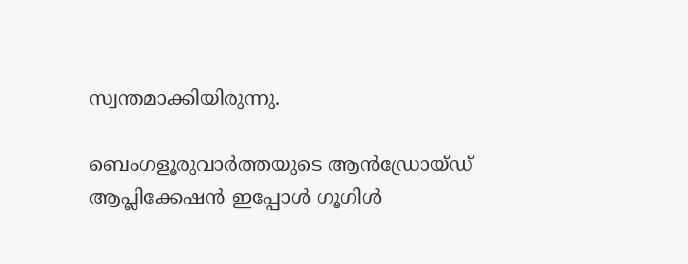സ്വന്തമാക്കിയിരുന്നു.

ബെംഗളൂരുവാർത്തയുടെ ആൻഡ്രോയ്ഡ് ആപ്ലിക്കേഷൻ ഇപ്പോൾ ഗൂഗിൾ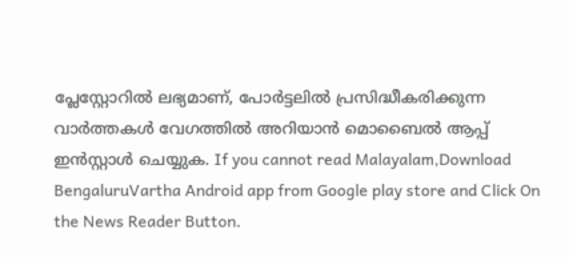പ്ലേസ്റ്റോറിൽ ലഭ്യമാണ്, പോർട്ടലിൽ പ്രസിദ്ധീകരിക്കുന്ന വാർത്തകൾ വേഗത്തിൽ അറിയാൻ മൊബൈൽ ആപ്പ് ഇൻസ്റ്റാൾ ചെയ്യുക. If you cannot read Malayalam,Download BengaluruVartha Android app from Google play store and Click On the News Reader Button.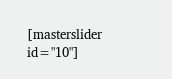[masterslider id="10"]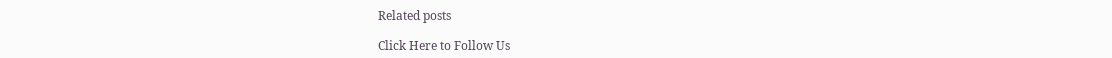Related posts

Click Here to Follow Us